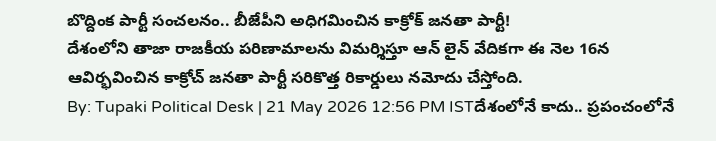బొద్దింక పార్టీ సంచలనం.. బీజేపీని అధిగమించిన కాక్రోక్ జనతా పార్టీ!
దేశంలోని తాజా రాజకీయ పరిణామాలను విమర్శిస్తూ ఆన్ లైన్ వేదికగా ఈ నెల 16న ఆవిర్భవించిన కాక్రోచ్ జనతా పార్టీ సరికొత్త రికార్డులు నమోదు చేస్తోంది.
By: Tupaki Political Desk | 21 May 2026 12:56 PM ISTదేశంలోనే కాదు.. ప్రపంచంలోనే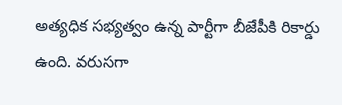అత్యధిక సభ్యత్వం ఉన్న పార్టీగా బీజేపీకి రికార్డు ఉంది. వరుసగా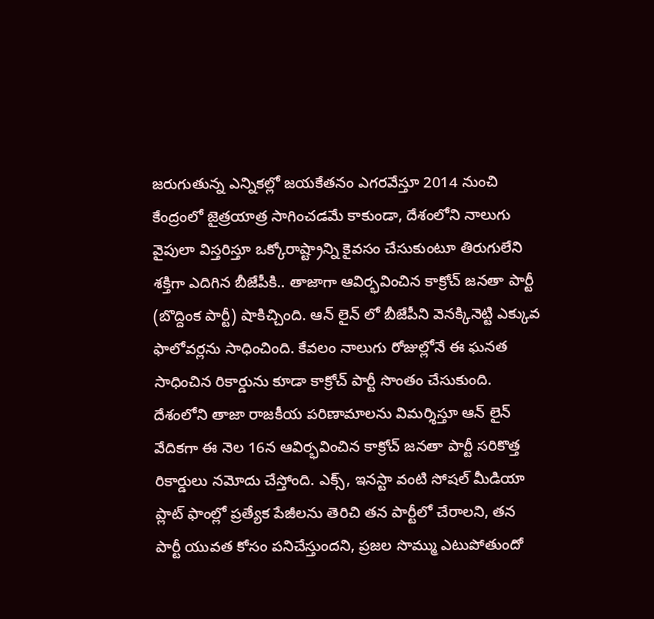జరుగుతున్న ఎన్నికల్లో జయకేతనం ఎగరవేస్తూ 2014 నుంచి కేంద్రంలో జైత్రయాత్ర సాగించడమే కాకుండా, దేశంలోని నాలుగు వైపులా విస్తరిస్తూ ఒక్కోరాష్ట్రాన్ని కైవసం చేసుకుంటూ తిరుగులేని శక్తిగా ఎదిగిన బీజేపీకి.. తాజాగా ఆవిర్భవించిన కాక్రోచ్ జనతా పార్టీ (బొద్దింక పార్టీ) షాకిచ్చింది. ఆన్ లైన్ లో బీజేపీని వెనక్కినెట్టి ఎక్కువ ఫాలోవర్లను సాధించింది. కేవలం నాలుగు రోజుల్లోనే ఈ ఘనత సాధించిన రికార్డును కూడా కాక్రోచ్ పార్టీ సొంతం చేసుకుంది.
దేశంలోని తాజా రాజకీయ పరిణామాలను విమర్శిస్తూ ఆన్ లైన్ వేదికగా ఈ నెల 16న ఆవిర్భవించిన కాక్రోచ్ జనతా పార్టీ సరికొత్త రికార్డులు నమోదు చేస్తోంది. ఎక్స్, ఇనస్టా వంటి సోషల్ మీడియా ప్లాట్ ఫాంల్లో ప్రత్యేక పేజీలను తెరిచి తన పార్టీలో చేరాలని, తన పార్టీ యువత కోసం పనిచేస్తుందని, ప్రజల సొమ్ము ఎటుపోతుందో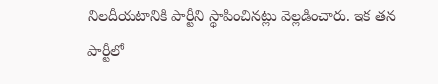నిలదీయటానికి పార్టీని స్థాపించినట్లు వెల్లడించారు. ఇక తన పార్టీలో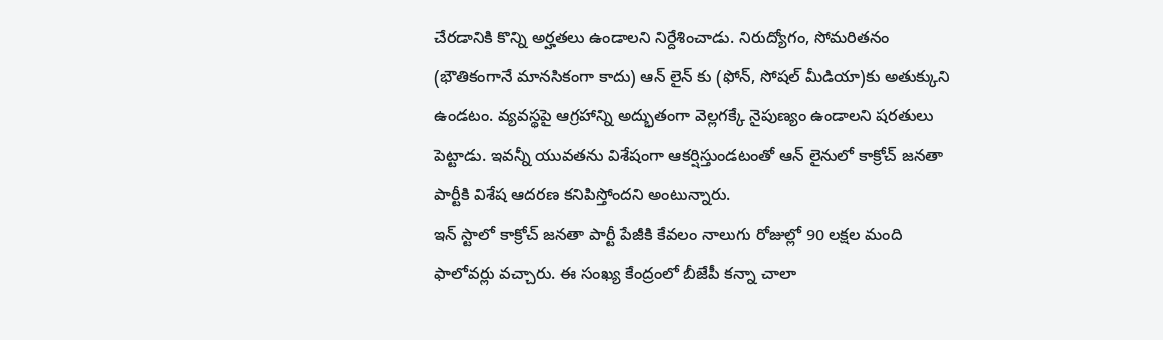చేరడానికి కొన్ని అర్హతలు ఉండాలని నిర్దేశించాడు. నిరుద్యోగం, సోమరితనం (భౌతికంగానే మానసికంగా కాదు) ఆన్ లైన్ కు (ఫోన్, సోషల్ మీడియా)కు అతుక్కుని ఉండటం. వ్యవస్థపై ఆగ్రహాన్ని అద్భుతంగా వెల్లగక్కే నైపుణ్యం ఉండాలని షరతులు పెట్టాడు. ఇవన్నీ యువతను విశేషంగా ఆకర్షిస్తుండటంతో ఆన్ లైనులో కాక్రోచ్ జనతా పార్టీకి విశేష ఆదరణ కనిపిస్తోందని అంటున్నారు.
ఇన్ స్టాలో కాక్రోచ్ జనతా పార్టీ పేజీకి కేవలం నాలుగు రోజుల్లో 90 లక్షల మంది ఫాలోవర్లు వచ్చారు. ఈ సంఖ్య కేంద్రంలో బీజేపీ కన్నా చాలా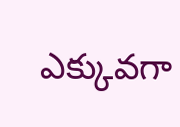ఎక్కువగా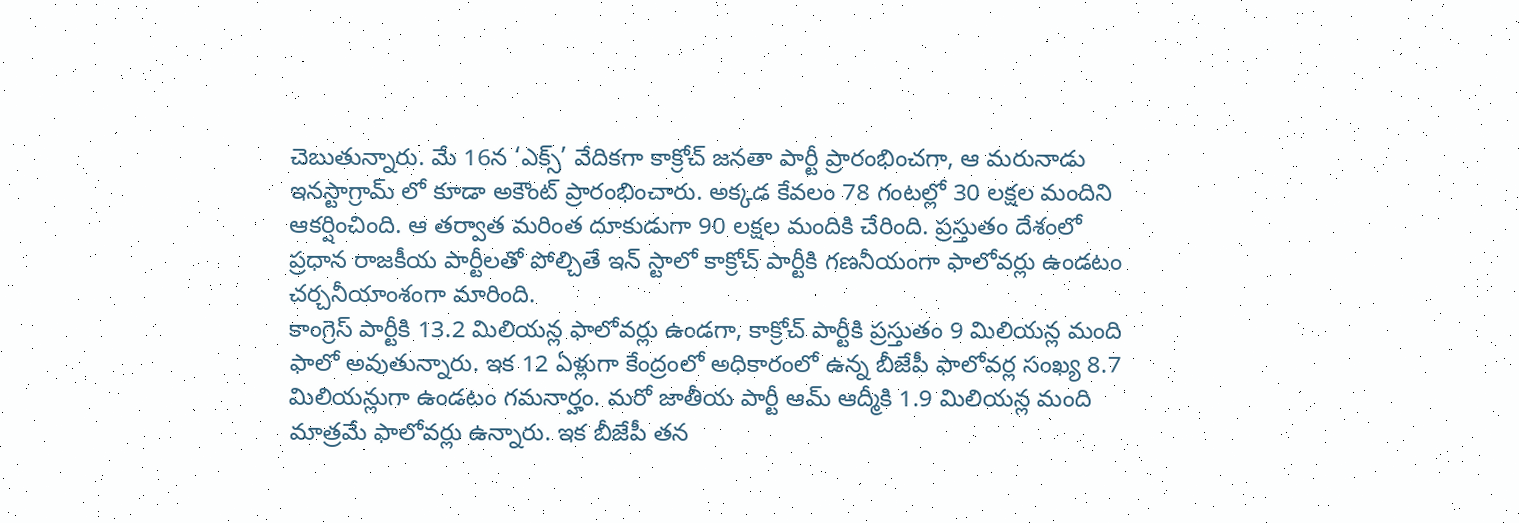చెబుతున్నారు. మే 16న ‘ఎక్స్’ వేదికగా కాక్రోచ్ జనతా పార్టీ ప్రారంభించగా, ఆ మరునాడు ఇనస్టాగ్రామ్ లో కూడా అకౌంట్ ప్రారంభించారు. అక్కడ కేవలం 78 గంటల్లో 30 లక్షల మందిని ఆకర్షించింది. ఆ తర్వాత మరింత దూకుడుగా 90 లక్షల మందికి చేరింది. ప్రస్తుతం దేశంలో ప్రధాన రాజకీయ పార్టీలతో పోల్చితే ఇన్ స్టాలో కాక్రోచ్ పార్టీకి గణనీయంగా ఫాలోవర్లు ఉండటం చర్చనీయాంశంగా మారింది.
కాంగ్రెస్ పార్టీకి 13.2 మిలియన్ల ఫాలోవర్లు ఉండగా, కాక్రోచ్ పార్టీకి ప్రస్తుతం 9 మిలియన్ల మంది ఫాలో అవుతున్నారు. ఇక 12 ఏళ్లుగా కేంద్రంలో అధికారంలో ఉన్న బీజేపీ ఫాలోవర్ల సంఖ్య 8.7 మిలియన్లుగా ఉండటం గమనార్హం. మరో జాతీయ పార్టీ ఆమ్ ఆద్మీకి 1.9 మిలియన్ల మంది మాత్రమే ఫాలోవర్లు ఉన్నారు. ఇక బీజేపీ తన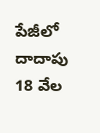పేజీలో దాదాపు 18 వేల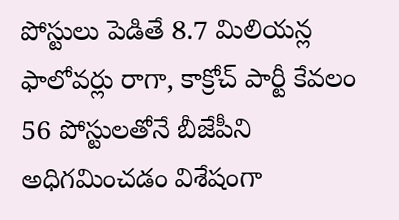పోస్టులు పెడితే 8.7 మిలియన్ల ఫాలోవర్లు రాగా, కాక్రోచ్ పార్టీ కేవలం 56 పోస్టులతోనే బీజేపీని అధిగమించడం విశేషంగా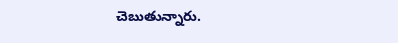చెబుతున్నారు.